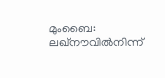മുംബൈ: ലഖ്നൗവിൽനിന്ന്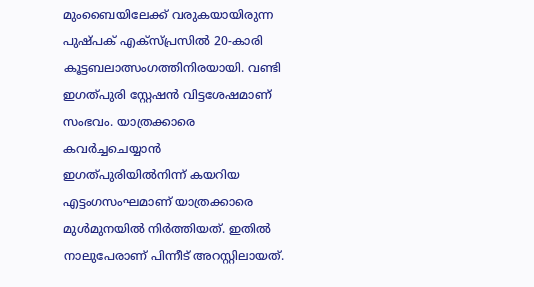മുംബൈയിലേക്ക് വരുകയായിരുന്ന പുഷ്പക് എക്സ്പ്രസിൽ 20-കാരി കൂട്ടബലാത്സംഗത്തിനിരയായി. വണ്ടി ഇഗത്പുരി സ്റ്റേഷൻ വിട്ടശേഷമാണ് സംഭവം. യാത്രക്കാരെ കവർച്ചചെയ്യാൻ ഇഗത്പുരിയിൽനിന്ന് കയറിയ എട്ടംഗസംഘമാണ് യാത്രക്കാരെ മുൾമുനയിൽ നിർത്തിയത്. ഇതിൽ നാലുപേരാണ് പിന്നീട് അറസ്റ്റിലായത്.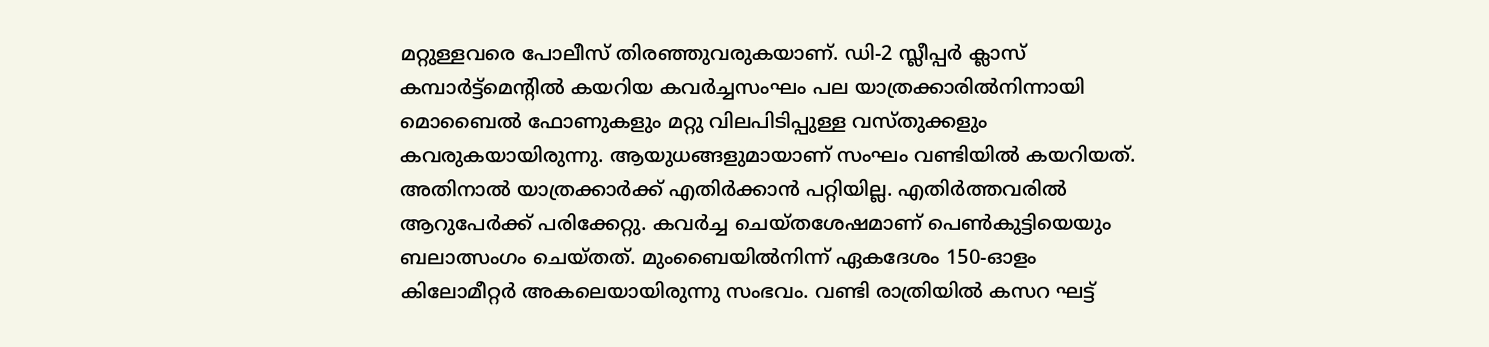മറ്റുള്ളവരെ പോലീസ് തിരഞ്ഞുവരുകയാണ്. ഡി-2 സ്ലീപ്പർ ക്ലാസ് കമ്പാർട്ട്മെന്റിൽ കയറിയ കവർച്ചസംഘം പല യാത്രക്കാരിൽനിന്നായി മൊബൈൽ ഫോണുകളും മറ്റു വിലപിടിപ്പുള്ള വസ്തുക്കളും കവരുകയായിരുന്നു. ആയുധങ്ങളുമായാണ് സംഘം വണ്ടിയിൽ കയറിയത്. അതിനാൽ യാത്രക്കാർക്ക് എതിർക്കാൻ പറ്റിയില്ല. എതിർത്തവരിൽ ആറുപേർക്ക് പരിക്കേറ്റു. കവർച്ച ചെയ്തശേഷമാണ് പെൺകുട്ടിയെയും ബലാത്സംഗം ചെയ്തത്. മുംബൈയിൽനിന്ന് ഏകദേശം 150-ഓളം കിലോമീറ്റർ അകലെയായിരുന്നു സംഭവം. വണ്ടി രാത്രിയിൽ കസറ ഘട്ട്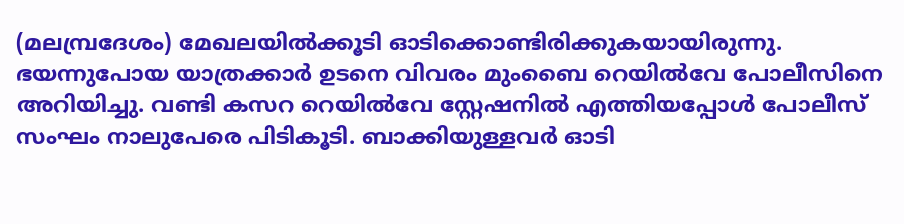(മലമ്പ്രദേശം) മേഖലയിൽക്കൂടി ഓടിക്കൊണ്ടിരിക്കുകയായിരുന്നു. ഭയന്നുപോയ യാത്രക്കാർ ഉടനെ വിവരം മുംബൈ റെയിൽവേ പോലീസിനെ അറിയിച്ചു. വണ്ടി കസറ റെയിൽവേ സ്റ്റേഷനിൽ എത്തിയപ്പോൾ പോലീസ് സംഘം നാലുപേരെ പിടികൂടി. ബാക്കിയുള്ളവർ ഓടി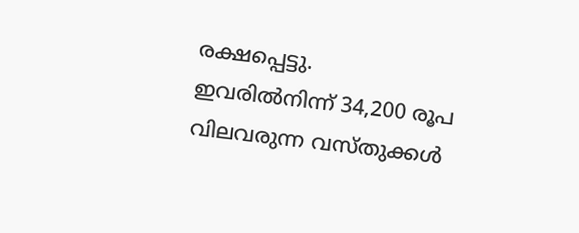രക്ഷപ്പെട്ടു. ഇവരിൽനിന്ന് 34,200 രൂപ വിലവരുന്ന വസ്തുക്കൾ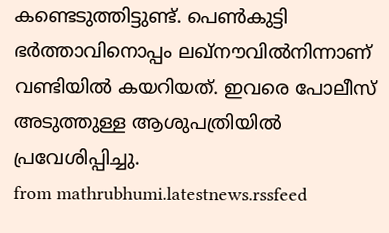കണ്ടെടുത്തിട്ടുണ്ട്. പെൺകുട്ടി ഭർത്താവിനൊപ്പം ലഖ്നൗവിൽനിന്നാണ് വണ്ടിയിൽ കയറിയത്. ഇവരെ പോലീസ് അടുത്തുള്ള ആശുപത്രിയിൽ പ്രവേശിപ്പിച്ചു.
from mathrubhumi.latestnews.rssfeed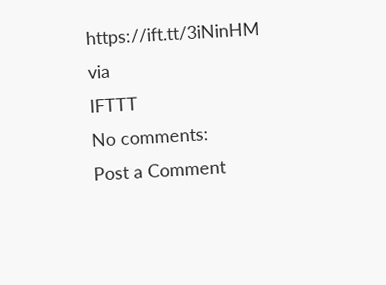https://ift.tt/3iNinHM
via
IFTTT
No comments:
Post a Comment